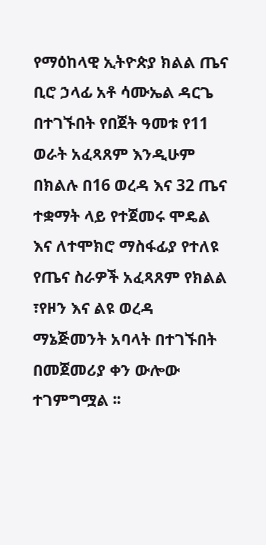የማዕከላዊ ኢትዮጵያ ክልል ጤና ቢሮ ኃላፊ አቶ ሳሙኤል ዳርጌ በተገኙበት የበጀት ዓመቱ የ11 ወራት አፈጻጸም እንዲሁም በክልሉ በ16 ወረዳ እና 32 ጤና ተቋማት ላይ የተጀመሩ ሞዴል እና ለተሞክሮ ማስፋፊያ የተለዩ የጤና ስራዎች አፈጻጸም የክልል ፣የዞን እና ልዩ ወረዳ ማኔጅመንት አባላት በተገኙበት በመጀመሪያ ቀን ውሎው ተገምግሟል ፡፡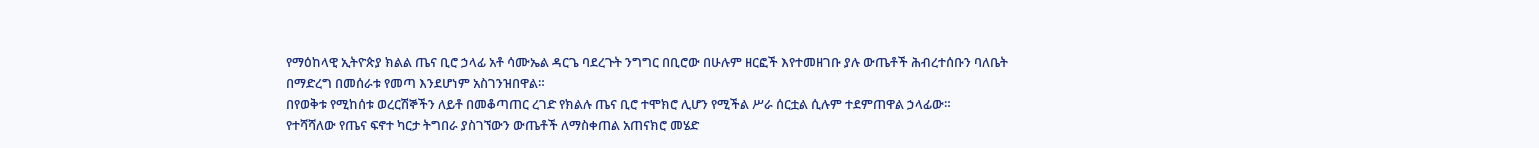የማዕከላዊ ኢትዮጵያ ክልል ጤና ቢሮ ኃላፊ አቶ ሳሙኤል ዳርጌ ባደረጉት ንግግር በቢሮው በሁሉም ዘርፎች እየተመዘገቡ ያሉ ውጤቶች ሕብረተሰቡን ባለቤት በማድረግ በመሰራቱ የመጣ እንደሆነም አስገንዝበዋል።
በየወቅቱ የሚከሰቱ ወረርሽኞችን ለይቶ በመቆጣጠር ረገድ የክልሉ ጤና ቢሮ ተሞክሮ ሊሆን የሚችል ሥራ ሰርቷል ሲሉም ተደምጠዋል ኃላፊው።
የተሻሻለው የጤና ፍኖተ ካርታ ትግበራ ያስገኘውን ውጤቶች ለማስቀጠል አጠናክሮ መሄድ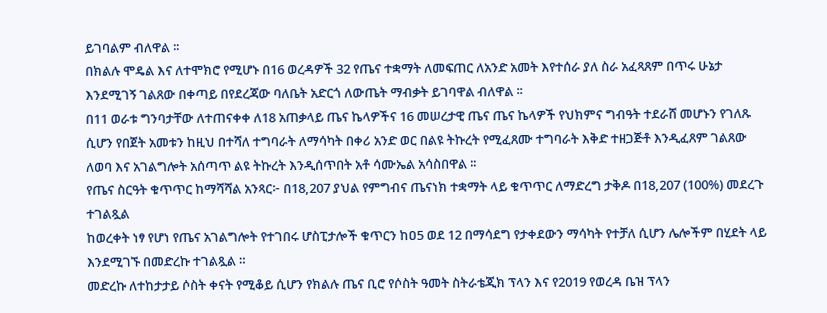ይገባልም ብለዋል ፡፡
በክልሉ ሞዴል እና ለተሞክሮ የሚሆኑ በ16 ወረዳዎች 32 የጤና ተቋማት ለመፍጠር ለአንድ አመት እየተሰራ ያለ ስራ አፈጻጸም በጥሩ ሁኔታ እንደሚገኝ ገልጸው በቀጣይ በየደረጃው ባለቤት አድርጎ ለውጤት ማብቃት ይገባዋል ብለዋል ፡፡
በ11 ወራቱ ግንባታቸው ለተጠናቀቀ ለ18 አጠቃላይ ጤና ኬላዎችና 16 መሠረታዊ ጤና ጤና ኬላዎች የህክምና ግብዓት ተደራሸ መሆኑን የገለጹ ሲሆን የበጀት አመቱን ከዚህ በተሻለ ተግባራት ለማሳካት በቀሪ አንድ ወር በልዩ ትኩረት የሚፈጸሙ ተግባራት እቅድ ተዘጋጅቶ እንዲፈጸም ገልጸው ለወባ እና አገልግሎት አሰጣጥ ልዩ ትኩረት እንዲሰጥበት አቶ ሳሙኤል አሳስበዋል ፡፡
የጤና ስርዓት ቁጥጥር ከማሻሻል አንጻር፦ በ18,207 ያህል የምግብና ጤናነክ ተቋማት ላይ ቁጥጥር ለማድረግ ታቅዶ በ18,207 (100%) መደረጉ ተገልጿል
ከወረቀት ነፃ የሆነ የጤና አገልግሎት የተገበሩ ሆስፒታሎች ቁጥርን ከዐ5 ወደ 12 በማሳደግ የታቀደውን ማሳካት የተቻለ ሲሆን ሌሎችም በሂደት ላይ እንደሚገኙ በመድረኩ ተገልጿል ።
መድረኩ ለተከታታይ ሶስት ቀናት የሚቆይ ሲሆን የክልሉ ጤና ቢሮ የሶስት ዓመት ስትራቴጂክ ፕላን እና የ2019 የወረዳ ቤዝ ፕላን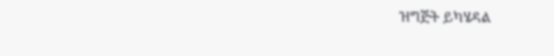ዝግጅት ይካሄዳል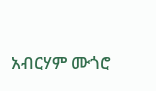አብርሃም ሙጎሮ